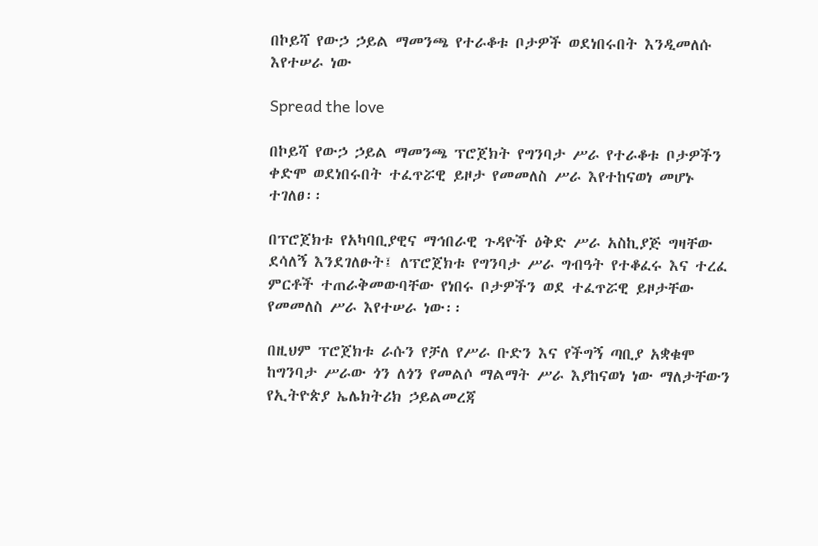በኮይሻ የውኃ ኃይል ማመንጫ የተራቆቱ ቦታዎች ወደነበሩበት እንዲመለሱ እየተሠራ ነው

Spread the love

በኮይሻ የውኃ ኃይል ማመንጫ ፕሮጀክት የግንባታ ሥራ የተራቆቱ ቦታዎችን ቀድሞ ወደነበሩበት ተፈጥሯዊ ይዞታ የመመለስ ሥራ እየተከናወነ መሆኑ ተገለፀ፡፡

በፕሮጀክቱ የአካባቢያዊና ማኅበራዊ ጉዳዮች ዕቅድ ሥራ አስኪያጅ ግዛቸው ደሳለኝ እንደገለፁት፤ ለፕሮጀክቱ የግንባታ ሥራ ግብዓት የተቆፈሩ እና ተረፈ ምርቶች ተጠራቅመውባቸው የነበሩ ቦታዎችን ወደ ተፈጥሯዊ ይዞታቸው የመመለስ ሥራ እየተሠራ ነው፡፡

በዚህም ፕሮጀክቱ ራሱን የቻለ የሥራ ቡድን እና የችግኝ ጣቢያ አቋቁሞ ከግንባታ ሥራው ጎን ለጎን የመልሶ ማልማት ሥራ እያከናወነ ነው ማለታቸውን የኢትዮጵያ ኤሌክትሪክ ኃይልመረጃ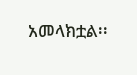አመላክቷል፡፡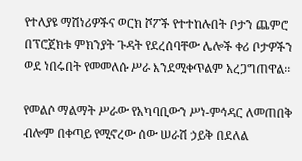የተለያዩ ማሽነሪዎችና ወርክ ሾፖች የተተከሉበት ቦታን ጨምሮ በፕሮጀክቱ ምክንያት ጉዳት የደረሰባቸው ሌሎች ቀሪ ቦታዎችን ወደ ነበሩበት የመመለሱ ሥራ እንደሚቀጥልም አረጋግጠዋል፡፡

የመልሶ ማልማት ሥራው የአካባቢውን ሥነ-ምኅዳር ለመጠበቅ ብሎም በቀጣይ የሚኖረው ሰው ሠራሽ ኃይቅ በደለል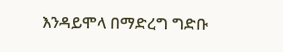እንዳይሞላ በማድረግ ግድቡ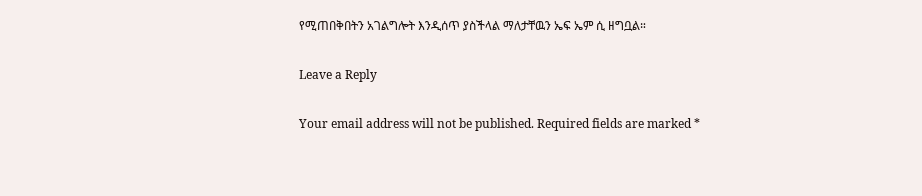የሚጠበቅበትን አገልግሎት እንዲሰጥ ያስችላል ማለታቸዉን ኤፍ ኤም ሲ ዘግቧል።

Leave a Reply

Your email address will not be published. Required fields are marked *